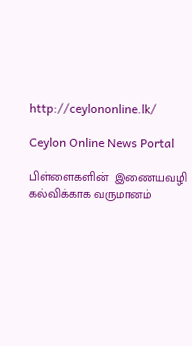http://ceylononline.lk/

Ceylon Online News Portal

பிள்ளைகளின்  இணையவழி கல்விக்காக வருமானம்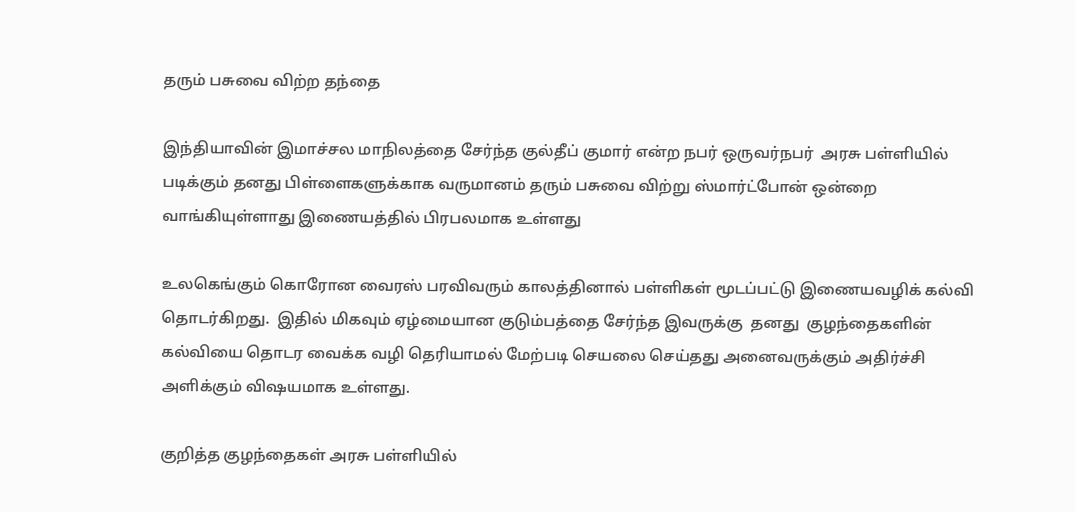தரும் பசுவை விற்ற தந்தை

இந்தியாவின் இமாச்சல மாநிலத்தை சேர்ந்த குல்தீப் குமார் என்ற நபர் ஒருவர்நபர்  அரசு பள்ளியில் படிக்கும் தனது பிள்ளைகளுக்காக வருமானம் தரும் பசுவை விற்று ஸ்மார்ட்போன் ஒன்றை வாங்கியுள்ளாது இணையத்தில் பிரபலமாக உள்ளது

உலகெங்கும் கொரோன வைரஸ் பரவிவரும் காலத்தினால் பள்ளிகள் மூடப்பட்டு இணையவழிக் கல்வி தொடர்கிறது.  இதில் மிகவும் ஏழ்மையான குடும்பத்தை சேர்ந்த இவருக்கு  தனது  குழந்தைகளின் கல்வியை தொடர வைக்க வழி தெரியாமல் மேற்படி செயலை செய்தது அனைவருக்கும் அதிர்ச்சி அளிக்கும் விஷயமாக உள்ளது.

குறித்த குழந்தைகள் அரசு பள்ளியில்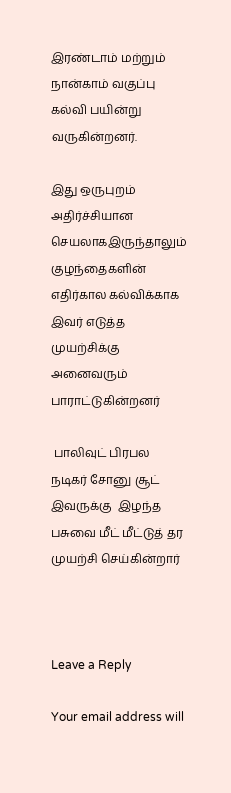இரண்டாம் மற்றும் நான்காம் வகுப்பு கல்வி பயின்று வருகின்றனர்.

இது ஒருபுறம் அதிர்ச்சியான  செயலாகஇருந்தாலும் குழந்தைகளின் எதிர்கால கல்விக்காக இவர் எடுத்த முயற்சிக்கு அனைவரும் பாராட்டுகின்றனர்

 பாலிவுட் பிரபல நடிகர் சோனு சூட் இவருக்கு  இழந்த பசுவை மீட் மீட்டுத் தர முயற்சி செய்கின்றார்



Leave a Reply

Your email address will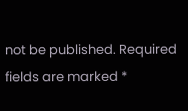not be published. Required fields are marked *